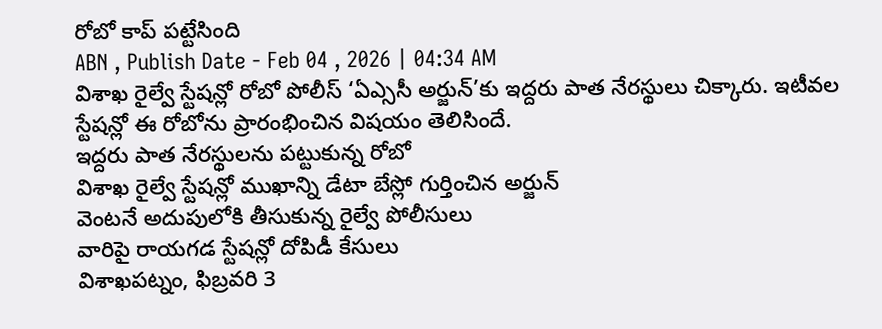రోబో కాప్ పట్టేసింది
ABN , Publish Date - Feb 04 , 2026 | 04:34 AM
విశాఖ రైల్వే స్టేషన్లో రోబో పోలీస్ ‘ఏఎ్ససీ అర్జున్’కు ఇద్దరు పాత నేరస్థులు చిక్కారు. ఇటీవల స్టేషన్లో ఈ రోబోను ప్రారంభించిన విషయం తెలిసిందే.
ఇద్దరు పాత నేరస్థులను పట్టుకున్న రోబో
విశాఖ రైల్వే స్టేషన్లో ముఖాన్ని డేటా బేస్లో గుర్తించిన అర్జున్
వెంటనే అదుపులోకి తీసుకున్న రైల్వే పోలీసులు
వారిపై రాయగడ స్టేషన్లో దోపిడీ కేసులు
విశాఖపట్నం, ఫిబ్రవరి 3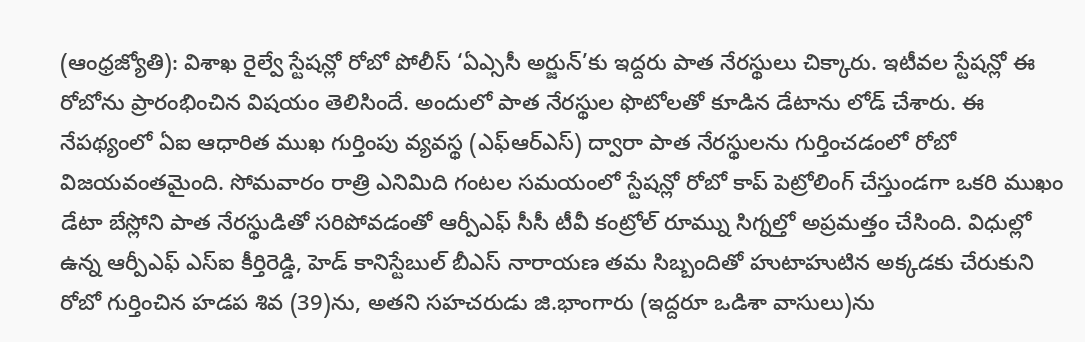(ఆంధ్రజ్యోతి): విశాఖ రైల్వే స్టేషన్లో రోబో పోలీస్ ‘ఏఎ్ససీ అర్జున్’కు ఇద్దరు పాత నేరస్థులు చిక్కారు. ఇటీవల స్టేషన్లో ఈ రోబోను ప్రారంభించిన విషయం తెలిసిందే. అందులో పాత నేరస్థుల ఫొటోలతో కూడిన డేటాను లోడ్ చేశారు. ఈ నేపథ్యంలో ఏఐ ఆధారిత ముఖ గుర్తింపు వ్యవస్థ (ఎఫ్ఆర్ఎస్) ద్వారా పాత నేరస్థులను గుర్తించడంలో రోబో విజయవంతమైంది. సోమవారం రాత్రి ఎనిమిది గంటల సమయంలో స్టేషన్లో రోబో కాప్ పెట్రోలింగ్ చేస్తుండగా ఒకరి ముఖం డేటా బేస్లోని పాత నేరస్థుడితో సరిపోవడంతో ఆర్పీఎఫ్ సీసీ టీవీ కంట్రోల్ రూమ్ను సిగ్నల్తో అప్రమత్తం చేసింది. విధుల్లో ఉన్న ఆర్పీఎఫ్ ఎస్ఐ కీర్తిరెడ్డి, హెడ్ కానిస్టేబుల్ బీఎస్ నారాయణ తమ సిబ్బందితో హుటాహుటిన అక్కడకు చేరుకుని రోబో గుర్తించిన హడప శివ (39)ను, అతని సహచరుడు జి.భాంగారు (ఇద్దరూ ఒడిశా వాసులు)ను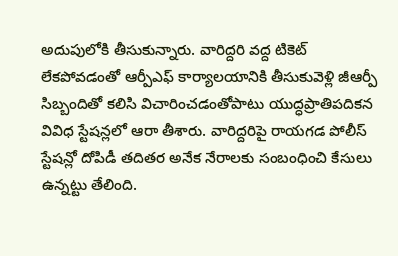అదుపులోకి తీసుకున్నారు. వారిద్దరి వద్ద టికెట్ లేకపోవడంతో ఆర్పీఎఫ్ కార్యాలయానికి తీసుకువెళ్లి జీఆర్పీ సిబ్బందితో కలిసి విచారించడంతోపాటు యుద్ధప్రాతిపదికన వివిధ స్టేషన్లలో ఆరా తీశారు. వారిద్దరిపై రాయగడ పోలీస్ స్టేషన్లో దోపిడీ తదితర అనేక నేరాలకు సంబంధించి కేసులు ఉన్నట్టు తేలింది.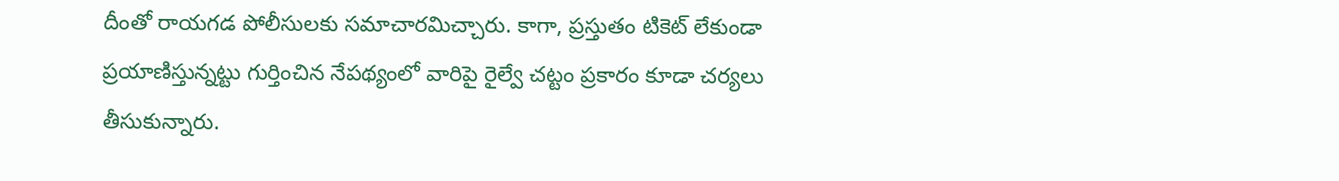దీంతో రాయగడ పోలీసులకు సమాచారమిచ్చారు. కాగా, ప్రస్తుతం టికెట్ లేకుండా ప్రయాణిస్తున్నట్టు గుర్తించిన నేపథ్యంలో వారిపై రైల్వే చట్టం ప్రకారం కూడా చర్యలు తీసుకున్నారు.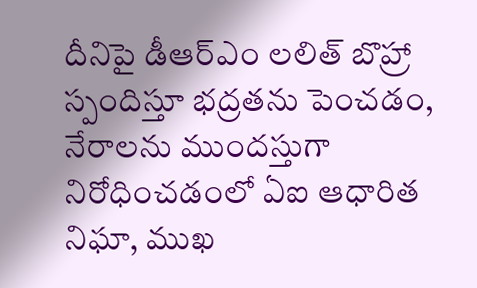దీనిపై డీఆర్ఎం లలిత్ బొహ్రా స్పందిస్తూ భద్రతను పెంచడం, నేరాలను ముందస్తుగా నిరోధించడంలో ఏఐ ఆధారిత నిఘా, ముఖ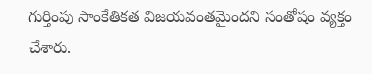గుర్తింపు సాంకేతికత విజయవంతమైందని సంతోషం వ్యక్తం చేశారు.